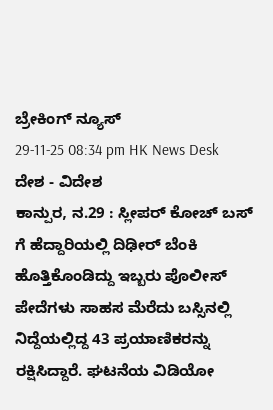ಬ್ರೇಕಿಂಗ್ ನ್ಯೂಸ್
29-11-25 08:34 pm HK News Desk ದೇಶ - ವಿದೇಶ
ಕಾನ್ಪುರ, ನ.29 : ಸ್ಲೀಪರ್ ಕೋಚ್ ಬಸ್ ಗೆ ಹೆದ್ದಾರಿಯಲ್ಲಿ ದಿಢೀರ್ ಬೆಂಕಿ ಹೊತ್ತಿಕೊಂಡಿದ್ದು ಇಬ್ಬರು ಪೊಲೀಸ್ ಪೇದೆಗಳು ಸಾಹಸ ಮೆರೆದು ಬಸ್ಸಿನಲ್ಲಿ ನಿದ್ದೆಯಲ್ಲಿದ್ದ 43 ಪ್ರಯಾಣಿಕರನ್ನು ರಕ್ಷಿಸಿದ್ದಾರೆ. ಘಟನೆಯ ವಿಡಿಯೋ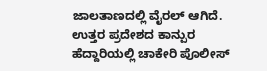ಜಾಲತಾಣದಲ್ಲಿ ವೈರಲ್ ಆಗಿದೆ.
ಉತ್ತರ ಪ್ರದೇಶದ ಕಾನ್ಪುರ ಹೆದ್ದಾರಿಯಲ್ಲಿ ಚಾಕೇರಿ ಪೊಲೀಸ್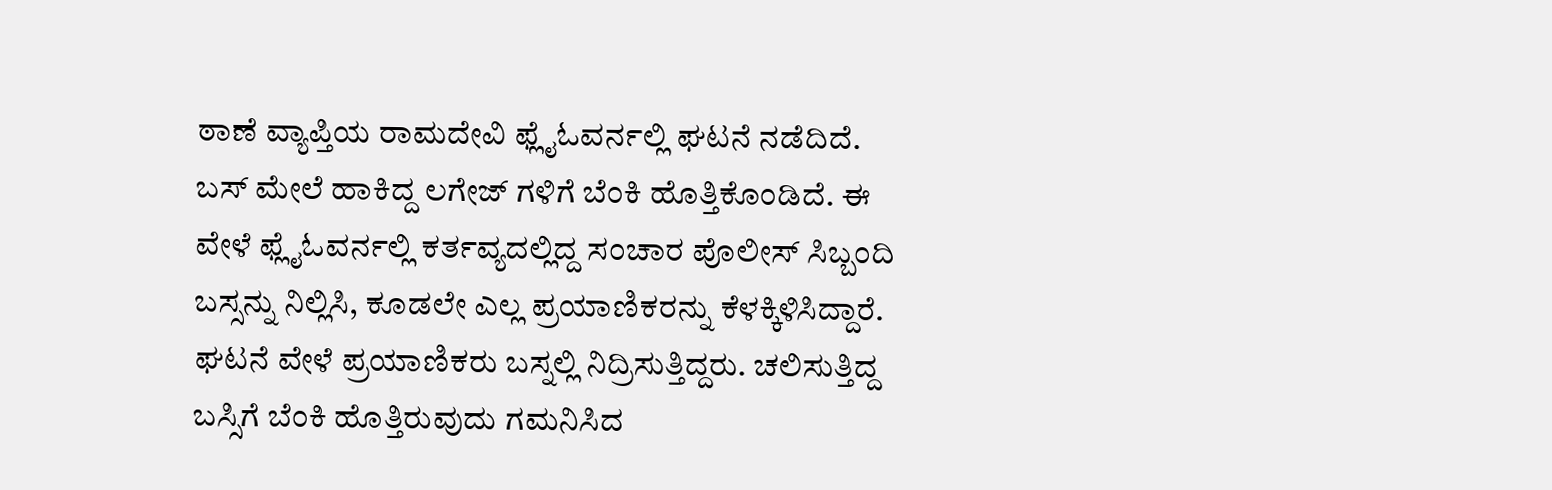ಠಾಣೆ ವ್ಯಾಪ್ತಿಯ ರಾಮದೇವಿ ಫ್ಲೈಓವರ್ನಲ್ಲಿ ಘಟನೆ ನಡೆದಿದೆ. ಬಸ್ ಮೇಲೆ ಹಾಕಿದ್ದ ಲಗೇಜ್ ಗಳಿಗೆ ಬೆಂಕಿ ಹೊತ್ತಿಕೊಂಡಿದೆ. ಈ ವೇಳೆ ಫ್ಲೈಓವರ್ನಲ್ಲಿ ಕರ್ತವ್ಯದಲ್ಲಿದ್ದ ಸಂಚಾರ ಪೊಲೀಸ್ ಸಿಬ್ಬಂದಿ ಬಸ್ಸನ್ನು ನಿಲ್ಲಿಸಿ, ಕೂಡಲೇ ಎಲ್ಲ ಪ್ರಯಾಣಿಕರನ್ನು ಕೆಳಕ್ಕಿಳಿಸಿದ್ದಾರೆ.
ಘಟನೆ ವೇಳೆ ಪ್ರಯಾಣಿಕರು ಬಸ್ನಲ್ಲಿ ನಿದ್ರಿಸುತ್ತಿದ್ದರು. ಚಲಿಸುತ್ತಿದ್ದ ಬಸ್ಸಿಗೆ ಬೆಂಕಿ ಹೊತ್ತಿರುವುದು ಗಮನಿಸಿದ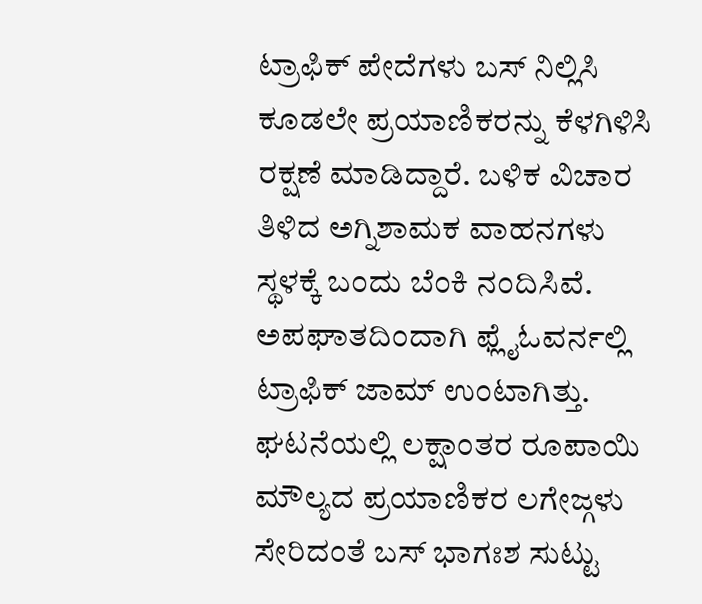ಟ್ರಾಫಿಕ್ ಪೇದೆಗಳು ಬಸ್ ನಿಲ್ಲಿಸಿ ಕೂಡಲೇ ಪ್ರಯಾಣಿಕರನ್ನು ಕೆಳಗಿಳಿಸಿ ರಕ್ಷಣೆ ಮಾಡಿದ್ದಾರೆ. ಬಳಿಕ ವಿಚಾರ ತಿಳಿದ ಅಗ್ನಿಶಾಮಕ ವಾಹನಗಳು ಸ್ಥಳಕ್ಕೆ ಬಂದು ಬೆಂಕಿ ನಂದಿಸಿವೆ. ಅಪಘಾತದಿಂದಾಗಿ ಫ್ಲೈಓವರ್ನಲ್ಲಿ ಟ್ರಾಫಿಕ್ ಜಾಮ್ ಉಂಟಾಗಿತ್ತು. ಘಟನೆಯಲ್ಲಿ ಲಕ್ಷಾಂತರ ರೂಪಾಯಿ ಮೌಲ್ಯದ ಪ್ರಯಾಣಿಕರ ಲಗೇಜ್ಗಳು ಸೇರಿದಂತೆ ಬಸ್ ಭಾಗಃಶ ಸುಟ್ಟು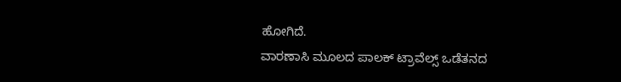ಹೋಗಿದೆ.
ವಾರಣಾಸಿ ಮೂಲದ ಪಾಲಕ್ ಟ್ರಾವೆಲ್ಸ್ ಒಡೆತನದ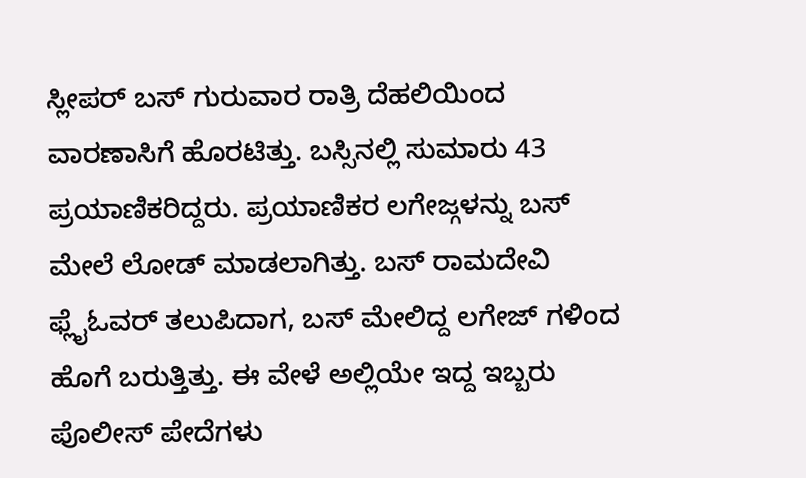ಸ್ಲೀಪರ್ ಬಸ್ ಗುರುವಾರ ರಾತ್ರಿ ದೆಹಲಿಯಿಂದ ವಾರಣಾಸಿಗೆ ಹೊರಟಿತ್ತು. ಬಸ್ಸಿನಲ್ಲಿ ಸುಮಾರು 43 ಪ್ರಯಾಣಿಕರಿದ್ದರು. ಪ್ರಯಾಣಿಕರ ಲಗೇಜ್ಗಳನ್ನು ಬಸ್ ಮೇಲೆ ಲೋಡ್ ಮಾಡಲಾಗಿತ್ತು. ಬಸ್ ರಾಮದೇವಿ ಫ್ಲೈಓವರ್ ತಲುಪಿದಾಗ, ಬಸ್ ಮೇಲಿದ್ದ ಲಗೇಜ್ ಗಳಿಂದ ಹೊಗೆ ಬರುತ್ತಿತ್ತು. ಈ ವೇಳೆ ಅಲ್ಲಿಯೇ ಇದ್ದ ಇಬ್ಬರು ಪೊಲೀಸ್ ಪೇದೆಗಳು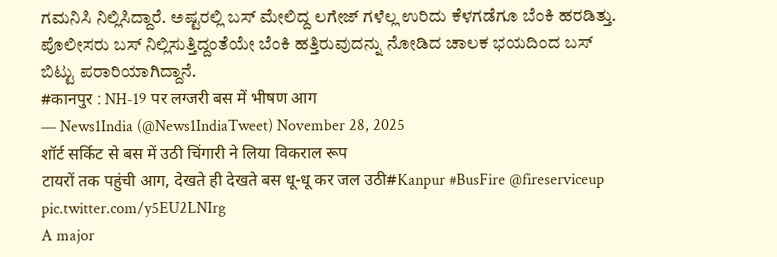ಗಮನಿಸಿ ನಿಲ್ಲಿಸಿದ್ದಾರೆ. ಅಷ್ಟರಲ್ಲಿ ಬಸ್ ಮೇಲಿದ್ದ ಲಗೇಜ್ ಗಳೆಲ್ಲ ಉರಿದು ಕೆಳಗಡೆಗೂ ಬೆಂಕಿ ಹರಡಿತ್ತು. ಪೊಲೀಸರು ಬಸ್ ನಿಲ್ಲಿಸುತ್ತಿದ್ದಂತೆಯೇ ಬೆಂಕಿ ಹತ್ತಿರುವುದನ್ನು ನೋಡಿದ ಚಾಲಕ ಭಯದಿಂದ ಬಸ್ ಬಿಟ್ಟು ಪರಾರಿಯಾಗಿದ್ದಾನೆ.
#कानपुर : NH-19 पर लग्जरी बस में भीषण आग
— News1India (@News1IndiaTweet) November 28, 2025
शॉर्ट सर्किट से बस में उठी चिंगारी ने लिया विकराल रूप
टायरों तक पहुंची आग, देखते ही देखते बस धू-धू कर जल उठी#Kanpur #BusFire @fireserviceup pic.twitter.com/y5EU2LNIrg
A major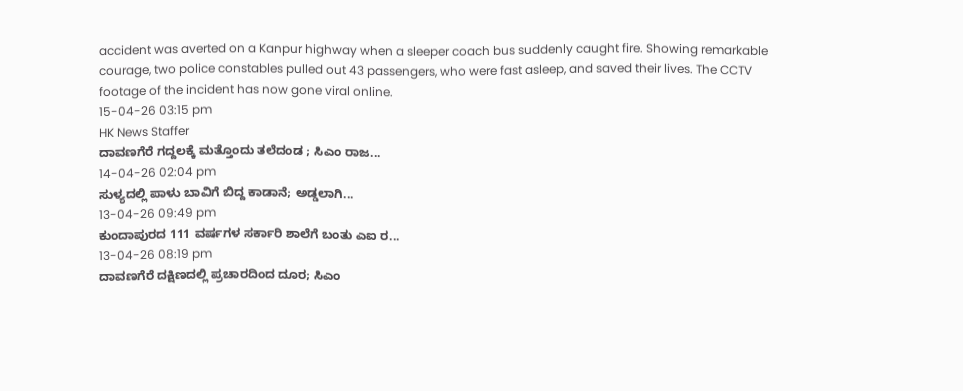accident was averted on a Kanpur highway when a sleeper coach bus suddenly caught fire. Showing remarkable courage, two police constables pulled out 43 passengers, who were fast asleep, and saved their lives. The CCTV footage of the incident has now gone viral online.
15-04-26 03:15 pm
HK News Staffer
ದಾವಣಗೆರೆ ಗದ್ದಲಕ್ಕೆ ಮತ್ತೊಂದು ತಲೆದಂಡ ; ಸಿಎಂ ರಾಜ...
14-04-26 02:04 pm
ಸುಳ್ಯದಲ್ಲಿ ಪಾಳು ಬಾವಿಗೆ ಬಿದ್ದ ಕಾಡಾನೆ; ಅಡ್ಡಲಾಗಿ...
13-04-26 09:49 pm
ಕುಂದಾಪುರದ 111 ವರ್ಷಗಳ ಸರ್ಕಾರಿ ಶಾಲೆಗೆ ಬಂತು ಎಐ ರ...
13-04-26 08:19 pm
ದಾವಣಗೆರೆ ದಕ್ಷಿಣದಲ್ಲಿ ಪ್ರಚಾರದಿಂದ ದೂರ; ಸಿಎಂ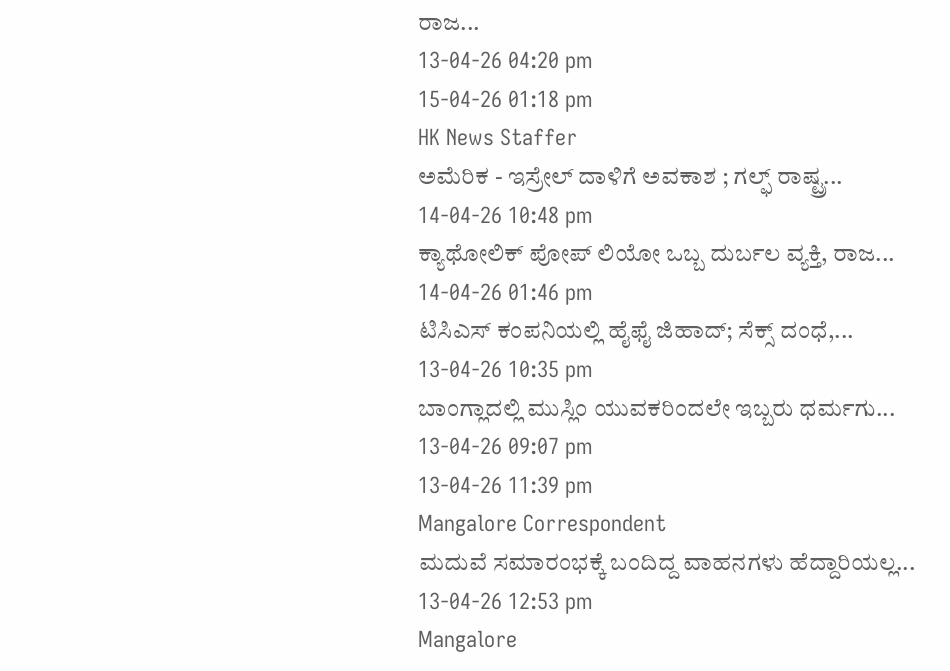ರಾಜ...
13-04-26 04:20 pm
15-04-26 01:18 pm
HK News Staffer
ಅಮೆರಿಕ - ಇಸ್ರೇಲ್ ದಾಳಿಗೆ ಅವಕಾಶ ; ಗಲ್ಫ್ ರಾಷ್ಟ್ರ...
14-04-26 10:48 pm
ಕ್ಯಾಥೋಲಿಕ್ ಪೋಪ್ ಲಿಯೋ ಒಬ್ಬ ದುರ್ಬಲ ವ್ಯಕ್ತಿ, ರಾಜ...
14-04-26 01:46 pm
ಟಿಸಿಎಸ್ ಕಂಪನಿಯಲ್ಲಿ ಹೈಫೈ ಜಿಹಾದ್; ಸೆಕ್ಸ್ ದಂಧೆ,...
13-04-26 10:35 pm
ಬಾಂಗ್ಲಾದಲ್ಲಿ ಮುಸ್ಲಿಂ ಯುವಕರಿಂದಲೇ ಇಬ್ಬರು ಧರ್ಮಗು...
13-04-26 09:07 pm
13-04-26 11:39 pm
Mangalore Correspondent
ಮದುವೆ ಸಮಾರಂಭಕ್ಕೆ ಬಂದಿದ್ದ ವಾಹನಗಳು ಹೆದ್ದಾರಿಯಲ್ಲ...
13-04-26 12:53 pm
Mangalore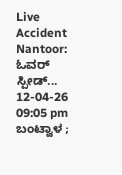Live Accident Nantoor: ಓವರ್ ಸ್ಪೀಡ್...
12-04-26 09:05 pm
ಬಂಟ್ವಾಳ ;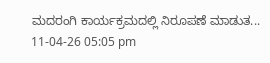ಮದರಂಗಿ ಕಾರ್ಯಕ್ರಮದಲ್ಲಿ ನಿರೂಪಣೆ ಮಾಡುತ...
11-04-26 05:05 pm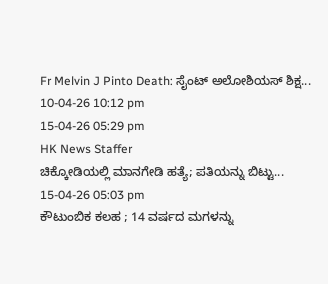Fr Melvin J Pinto Death: ಸೈಂಟ್ ಅಲೋಶಿಯಸ್ ಶಿಕ್ಷ...
10-04-26 10:12 pm
15-04-26 05:29 pm
HK News Staffer
ಚಿಕ್ಕೋಡಿಯಲ್ಲಿ ಮಾನಗೇಡಿ ಹತ್ಯೆ; ಪತಿಯನ್ನು ಬಿಟ್ಟು...
15-04-26 05:03 pm
ಕೌಟುಂಬಿಕ ಕಲಹ ; 14 ವರ್ಷದ ಮಗಳನ್ನು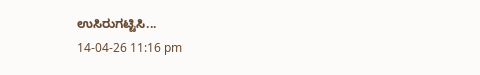ಉಸಿರುಗಟ್ಟಿಸಿ...
14-04-26 11:16 pm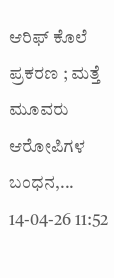ಆರಿಫ್ ಕೊಲೆ ಪ್ರಕರಣ ; ಮತ್ತೆ ಮೂವರು ಆರೋಪಿಗಳ ಬಂಧನ,...
14-04-26 11:52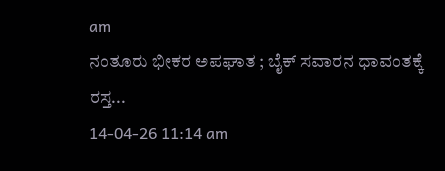am
ನಂತೂರು ಭೀಕರ ಅಪಘಾತ ; ಬೈಕ್ ಸವಾರನ ಧಾವಂತಕ್ಕೆ ರಸ್ತ...
14-04-26 11:14 am